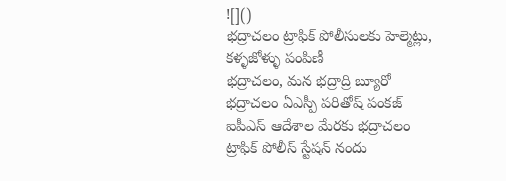![]()
భద్రాచలం ట్రాఫిక్ పోలీసులకు హెల్మెట్లు, కళ్ళజోళ్ళు పంపిణీ
భద్రాచలం, మన భద్రాద్రి బ్యూరో
భద్రాచలం ఏఎస్పీ పరితోష్ పంకజ్ ఐపీఎస్ ఆదేశాల మేరకు భద్రాచలం ట్రాఫిక్ పోలీస్ స్టేషన్ నందు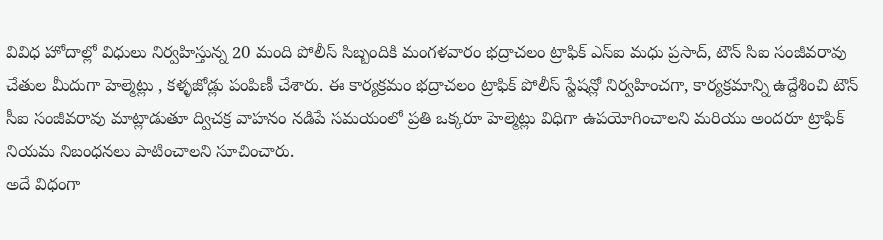వివిధ హోదాల్లో విధులు నిర్వహిస్తున్న 20 మంది పోలీస్ సిబ్బందికి మంగళవారం భద్రాచలం ట్రాఫిక్ ఎస్ఐ మధు ప్రసాద్, టౌన్ సిఐ సంజీవరావు చేతుల మీదుగా హెల్మెట్లు , కళ్ళజోడ్లు పంపిణీ చేశారు. ఈ కార్యక్రమం భద్రాచలం ట్రాఫిక్ పోలీస్ స్టేషన్లో నిర్వహించగా, కార్యక్రమాన్ని ఉద్దేశించి టౌన్ సీఐ సంజీవరావు మాట్లాడుతూ ద్విచక్ర వాహనం నడిపే సమయంలో ప్రతి ఒక్కరూ హెల్మెట్లు విధిగా ఉపయోగించాలని మరియు అందరూ ట్రాఫిక్ నియమ నిబంధనలు పాటించాలని సూచించారు.
అదే విధంగా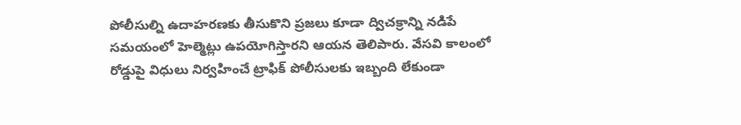పోలీసుల్ని ఉదాహరణకు తీసుకొని ప్రజలు కూడా ద్విచక్రాన్ని నడిపే సమయంలో హెల్మెట్లు ఉపయోగిస్తారని ఆయన తెలిపారు. వేసవి కాలంలో రోడ్డుపై విధులు నిర్వహించే ట్రాఫిక్ పోలీసులకు ఇబ్బంది లేకుండా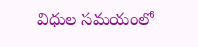విధుల సమయంలో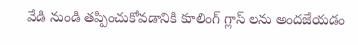వేడి నుండి తప్పించుకోవడానికి కూలింగ్ గ్లాస్ లను అందజేయడం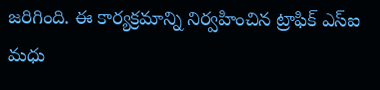జరిగింది. ఈ కార్యక్రమాన్ని నిర్వహించిన ట్రాఫిక్ ఎస్ఐ మధు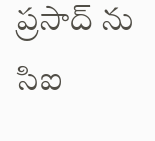ప్రసాద్ ను సిఐ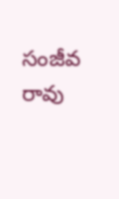సంజీవ రావు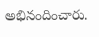అభినందించారు.